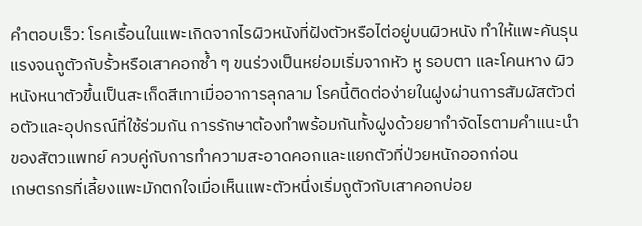คำตอบเร็ว: โรคเรื้อนในแพะเกิดจากไรผิวหนังที่ฝังตัวหรือไต่อยู่บนผิวหนัง ทำให้แพะคันรุนแรงจนถูตัวกับรั้วหรือเสาคอกซ้ำ ๆ ขนร่วงเป็นหย่อมเริ่มจากหัว หู รอบตา และโคนหาง ผิวหนังหนาตัวขึ้นเป็นสะเก็ดสีเทาเมื่ออาการลุกลาม โรคนี้ติดต่อง่ายในฝูงผ่านการสัมผัสตัวต่อตัวและอุปกรณ์ที่ใช้ร่วมกัน การรักษาต้องทำพร้อมกันทั้งฝูงด้วยยากำจัดไรตามคำแนะนำของสัตวแพทย์ ควบคู่กับการทำความสะอาดคอกและแยกตัวที่ป่วยหนักออกก่อน
เกษตรกรที่เลี้ยงแพะมักตกใจเมื่อเห็นแพะตัวหนึ่งเริ่มถูตัวกับเสาคอกบ่อย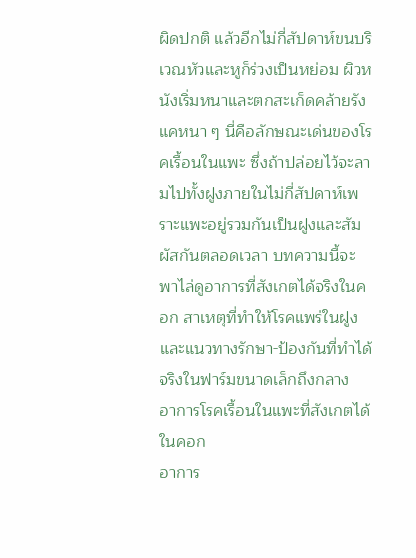ผิดปกติ แล้วอีกไม่กี่สัปดาห์ขนบริเวณหัวและหูก็ร่วงเป็นหย่อม ผิวหนังเริ่มหนาและตกสะเก็ดคล้ายรังแคหนา ๆ นี่คือลักษณะเด่นของโรคเรื้อนในแพะ ซึ่งถ้าปล่อยไว้จะลามไปทั้งฝูงภายในไม่กี่สัปดาห์เพราะแพะอยู่รวมกันเป็นฝูงและสัมผัสกันตลอดเวลา บทความนี้จะพาไล่ดูอาการที่สังเกตได้จริงในคอก สาเหตุที่ทำให้โรคแพร่ในฝูง และแนวทางรักษา-ป้องกันที่ทำได้จริงในฟาร์มขนาดเล็กถึงกลาง
อาการโรคเรื้อนในแพะที่สังเกตได้ในคอก
อาการ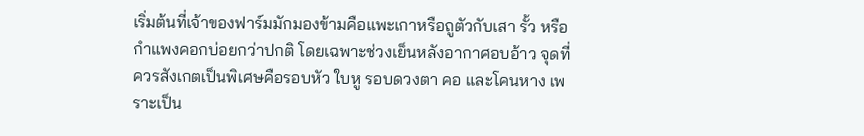เริ่มต้นที่เจ้าของฟาร์มมักมองข้ามคือแพะเกาหรือถูตัวกับเสา รั้ว หรือกำแพงคอกบ่อยกว่าปกติ โดยเฉพาะช่วงเย็นหลังอากาศอบอ้าว จุดที่ควรสังเกตเป็นพิเศษคือรอบหัว ใบหู รอบดวงตา คอ และโคนหาง เพราะเป็น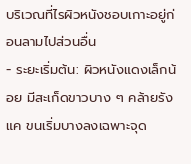บริเวณที่ไรผิวหนังชอบเกาะอยู่ก่อนลามไปส่วนอื่น
- ระยะเริ่มต้น: ผิวหนังแดงเล็กน้อย มีสะเก็ดขาวบาง ๆ คล้ายรังแค ขนเริ่มบางลงเฉพาะจุด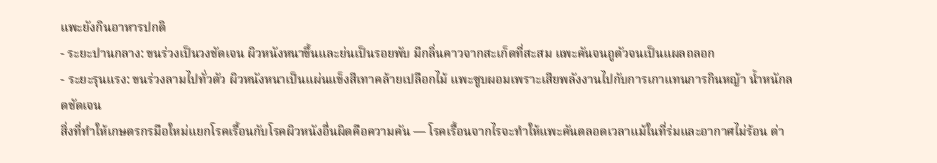แพะยังกินอาหารปกติ
- ระยะปานกลาง: ขนร่วงเป็นวงชัดเจน ผิวหนังหนาขึ้นและย่นเป็นรอยพับ มีกลิ่นคาวจากสะเก็ดที่สะสม แพะคันจนถูตัวจนเป็นแผลถลอก
- ระยะรุนแรง: ขนร่วงลามไปทั่วตัว ผิวหนังหนาเป็นแผ่นแข็งสีเทาคล้ายเปลือกไม้ แพะซูบผอมเพราะเสียพลังงานไปกับการเกาแทนการกินหญ้า น้ำหนักลดชัดเจน
สิ่งที่ทำให้เกษตรกรมือใหม่แยกโรคเรื้อนกับโรคผิวหนังอื่นผิดคือความคัน — โรคเรื้อนจากไรจะทำให้แพะคันตลอดเวลาแม้ในที่ร่มและอากาศไม่ร้อน ต่า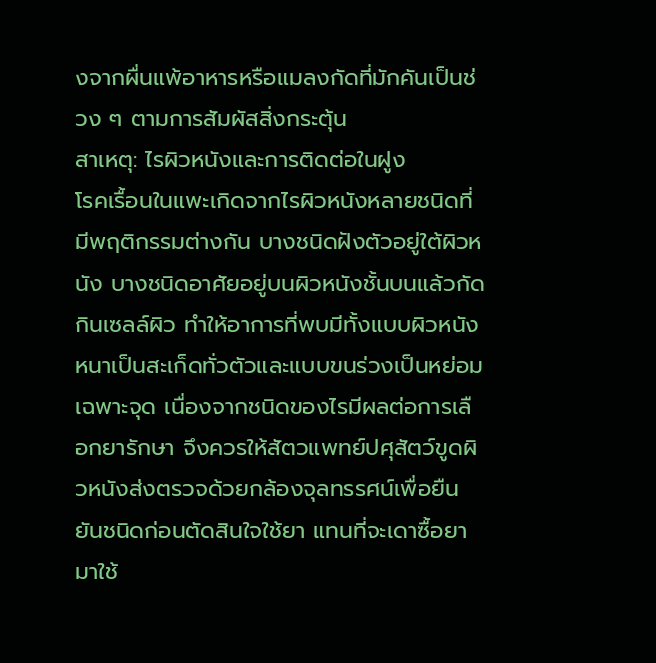งจากผื่นแพ้อาหารหรือแมลงกัดที่มักคันเป็นช่วง ๆ ตามการสัมผัสสิ่งกระตุ้น
สาเหตุ: ไรผิวหนังและการติดต่อในฝูง
โรคเรื้อนในแพะเกิดจากไรผิวหนังหลายชนิดที่มีพฤติกรรมต่างกัน บางชนิดฝังตัวอยู่ใต้ผิวหนัง บางชนิดอาศัยอยู่บนผิวหนังชั้นบนแล้วกัดกินเซลล์ผิว ทำให้อาการที่พบมีทั้งแบบผิวหนังหนาเป็นสะเก็ดทั่วตัวและแบบขนร่วงเป็นหย่อมเฉพาะจุด เนื่องจากชนิดของไรมีผลต่อการเลือกยารักษา จึงควรให้สัตวแพทย์ปศุสัตว์ขูดผิวหนังส่งตรวจด้วยกล้องจุลทรรศน์เพื่อยืนยันชนิดก่อนตัดสินใจใช้ยา แทนที่จะเดาซื้อยามาใช้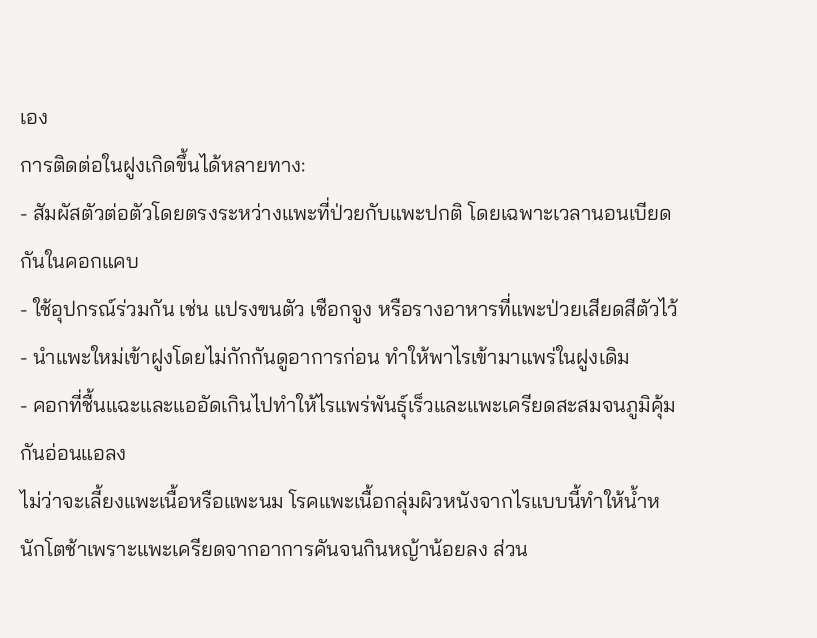เอง
การติดต่อในฝูงเกิดขึ้นได้หลายทาง:
- สัมผัสตัวต่อตัวโดยตรงระหว่างแพะที่ป่วยกับแพะปกติ โดยเฉพาะเวลานอนเบียดกันในคอกแคบ
- ใช้อุปกรณ์ร่วมกัน เช่น แปรงขนตัว เชือกจูง หรือรางอาหารที่แพะป่วยเสียดสีตัวไว้
- นำแพะใหม่เข้าฝูงโดยไม่กักกันดูอาการก่อน ทำให้พาไรเข้ามาแพร่ในฝูงเดิม
- คอกที่ชื้นแฉะและแออัดเกินไปทำให้ไรแพร่พันธุ์เร็วและแพะเครียดสะสมจนภูมิคุ้มกันอ่อนแอลง
ไม่ว่าจะเลี้ยงแพะเนื้อหรือแพะนม โรคแพะเนื้อกลุ่มผิวหนังจากไรแบบนี้ทำให้น้ำหนักโตช้าเพราะแพะเครียดจากอาการคันจนกินหญ้าน้อยลง ส่วน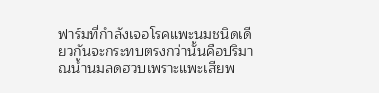ฟาร์มที่กำลังเจอโรคแพะนมชนิดเดียวกันจะกระทบตรงกว่านั้นคือปริมาณน้ำนมลดฮวบเพราะแพะเสียพ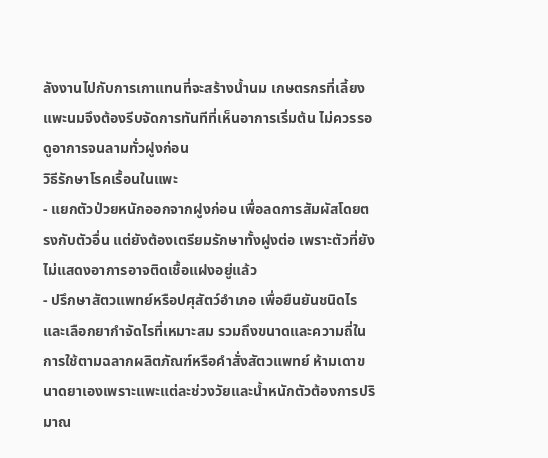ลังงานไปกับการเกาแทนที่จะสร้างน้ำนม เกษตรกรที่เลี้ยงแพะนมจึงต้องรีบจัดการทันทีที่เห็นอาการเริ่มต้น ไม่ควรรอดูอาการจนลามทั่วฝูงก่อน
วิธีรักษาโรคเรื้อนในแพะ
- แยกตัวป่วยหนักออกจากฝูงก่อน เพื่อลดการสัมผัสโดยตรงกับตัวอื่น แต่ยังต้องเตรียมรักษาทั้งฝูงต่อ เพราะตัวที่ยังไม่แสดงอาการอาจติดเชื้อแฝงอยู่แล้ว
- ปรึกษาสัตวแพทย์หรือปศุสัตว์อำเภอ เพื่อยืนยันชนิดไรและเลือกยากำจัดไรที่เหมาะสม รวมถึงขนาดและความถี่ในการใช้ตามฉลากผลิตภัณฑ์หรือคำสั่งสัตวแพทย์ ห้ามเดาขนาดยาเองเพราะแพะแต่ละช่วงวัยและน้ำหนักตัวต้องการปริมาณ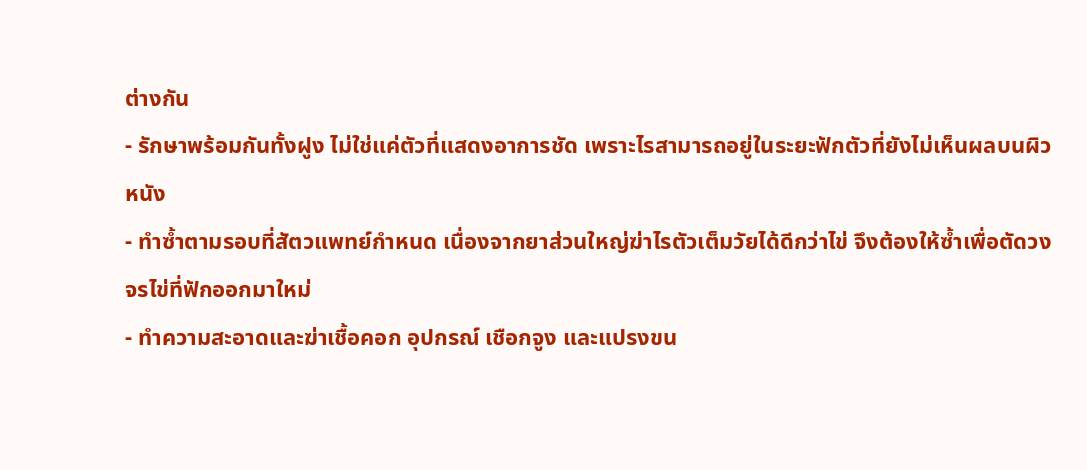ต่างกัน
- รักษาพร้อมกันทั้งฝูง ไม่ใช่แค่ตัวที่แสดงอาการชัด เพราะไรสามารถอยู่ในระยะฟักตัวที่ยังไม่เห็นผลบนผิวหนัง
- ทำซ้ำตามรอบที่สัตวแพทย์กำหนด เนื่องจากยาส่วนใหญ่ฆ่าไรตัวเต็มวัยได้ดีกว่าไข่ จึงต้องให้ซ้ำเพื่อตัดวงจรไข่ที่ฟักออกมาใหม่
- ทำความสะอาดและฆ่าเชื้อคอก อุปกรณ์ เชือกจูง และแปรงขน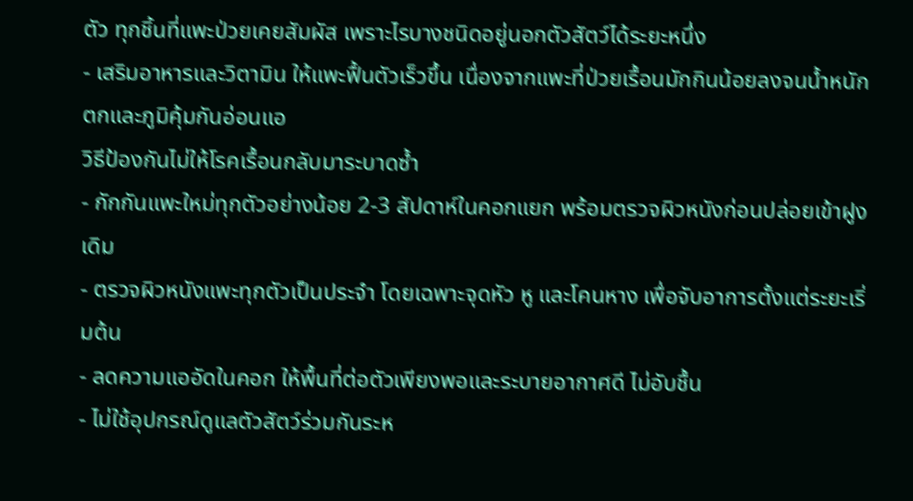ตัว ทุกชิ้นที่แพะป่วยเคยสัมผัส เพราะไรบางชนิดอยู่นอกตัวสัตว์ได้ระยะหนึ่ง
- เสริมอาหารและวิตามิน ให้แพะฟื้นตัวเร็วขึ้น เนื่องจากแพะที่ป่วยเรื้อนมักกินน้อยลงจนน้ำหนักตกและภูมิคุ้มกันอ่อนแอ
วิธีป้องกันไม่ให้โรคเรื้อนกลับมาระบาดซ้ำ
- กักกันแพะใหม่ทุกตัวอย่างน้อย 2-3 สัปดาห์ในคอกแยก พร้อมตรวจผิวหนังก่อนปล่อยเข้าฝูงเดิม
- ตรวจผิวหนังแพะทุกตัวเป็นประจำ โดยเฉพาะจุดหัว หู และโคนหาง เพื่อจับอาการตั้งแต่ระยะเริ่มต้น
- ลดความแออัดในคอก ให้พื้นที่ต่อตัวเพียงพอและระบายอากาศดี ไม่อับชื้น
- ไม่ใช้อุปกรณ์ดูแลตัวสัตว์ร่วมกันระห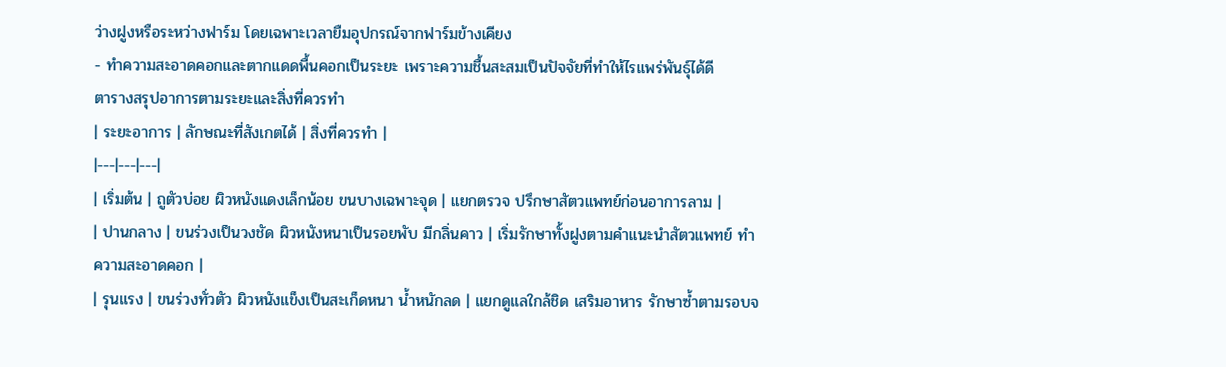ว่างฝูงหรือระหว่างฟาร์ม โดยเฉพาะเวลายืมอุปกรณ์จากฟาร์มข้างเคียง
- ทำความสะอาดคอกและตากแดดพื้นคอกเป็นระยะ เพราะความชื้นสะสมเป็นปัจจัยที่ทำให้ไรแพร่พันธุ์ได้ดี
ตารางสรุปอาการตามระยะและสิ่งที่ควรทำ
| ระยะอาการ | ลักษณะที่สังเกตได้ | สิ่งที่ควรทำ |
|---|---|---|
| เริ่มต้น | ถูตัวบ่อย ผิวหนังแดงเล็กน้อย ขนบางเฉพาะจุด | แยกตรวจ ปรึกษาสัตวแพทย์ก่อนอาการลาม |
| ปานกลาง | ขนร่วงเป็นวงชัด ผิวหนังหนาเป็นรอยพับ มีกลิ่นคาว | เริ่มรักษาทั้งฝูงตามคำแนะนำสัตวแพทย์ ทำความสะอาดคอก |
| รุนแรง | ขนร่วงทั่วตัว ผิวหนังแข็งเป็นสะเก็ดหนา น้ำหนักลด | แยกดูแลใกล้ชิด เสริมอาหาร รักษาซ้ำตามรอบจ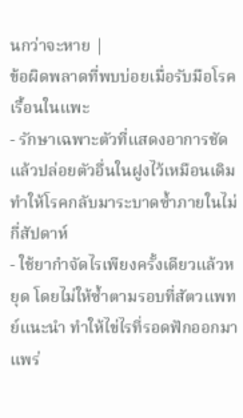นกว่าจะหาย |
ข้อผิดพลาดที่พบบ่อยเมื่อรับมือโรคเรื้อนในแพะ
- รักษาเฉพาะตัวที่แสดงอาการชัด แล้วปล่อยตัวอื่นในฝูงไว้เหมือนเดิม ทำให้โรคกลับมาระบาดซ้ำภายในไม่กี่สัปดาห์
- ใช้ยากำจัดไรเพียงครั้งเดียวแล้วหยุด โดยไม่ให้ซ้ำตามรอบที่สัตวแพทย์แนะนำ ทำให้ไข่ไรที่รอดฟักออกมาแพร่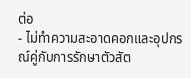ต่อ
- ไม่ทำความสะอาดคอกและอุปกรณ์คู่กับการรักษาตัวสัต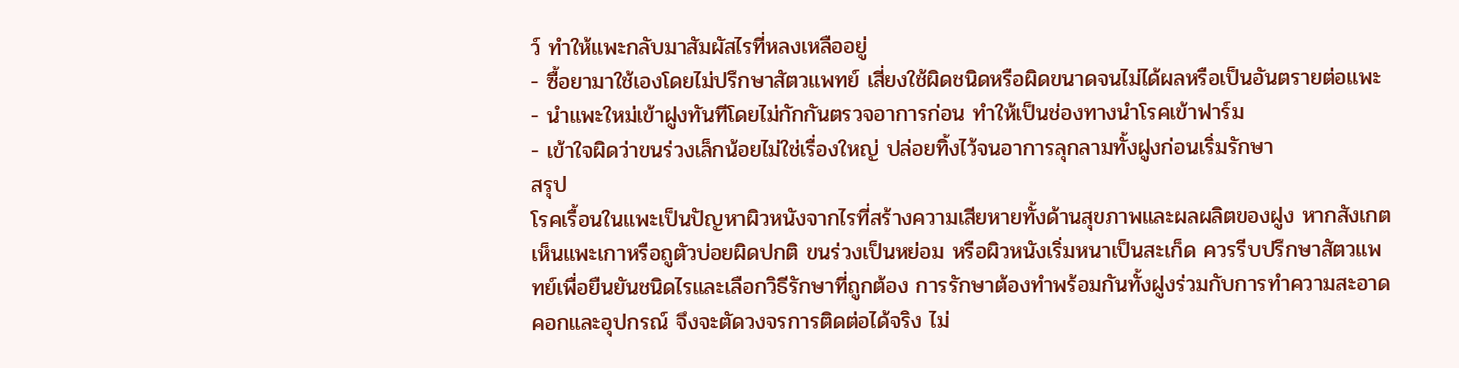ว์ ทำให้แพะกลับมาสัมผัสไรที่หลงเหลืออยู่
- ซื้อยามาใช้เองโดยไม่ปรึกษาสัตวแพทย์ เสี่ยงใช้ผิดชนิดหรือผิดขนาดจนไม่ได้ผลหรือเป็นอันตรายต่อแพะ
- นำแพะใหม่เข้าฝูงทันทีโดยไม่กักกันตรวจอาการก่อน ทำให้เป็นช่องทางนำโรคเข้าฟาร์ม
- เข้าใจผิดว่าขนร่วงเล็กน้อยไม่ใช่เรื่องใหญ่ ปล่อยทิ้งไว้จนอาการลุกลามทั้งฝูงก่อนเริ่มรักษา
สรุป
โรคเรื้อนในแพะเป็นปัญหาผิวหนังจากไรที่สร้างความเสียหายทั้งด้านสุขภาพและผลผลิตของฝูง หากสังเกตเห็นแพะเกาหรือถูตัวบ่อยผิดปกติ ขนร่วงเป็นหย่อม หรือผิวหนังเริ่มหนาเป็นสะเก็ด ควรรีบปรึกษาสัตวแพทย์เพื่อยืนยันชนิดไรและเลือกวิธีรักษาที่ถูกต้อง การรักษาต้องทำพร้อมกันทั้งฝูงร่วมกับการทำความสะอาดคอกและอุปกรณ์ จึงจะตัดวงจรการติดต่อได้จริง ไม่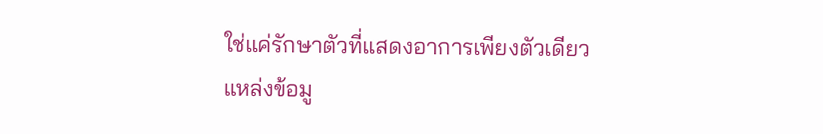ใช่แค่รักษาตัวที่แสดงอาการเพียงตัวเดียว
แหล่งข้อมู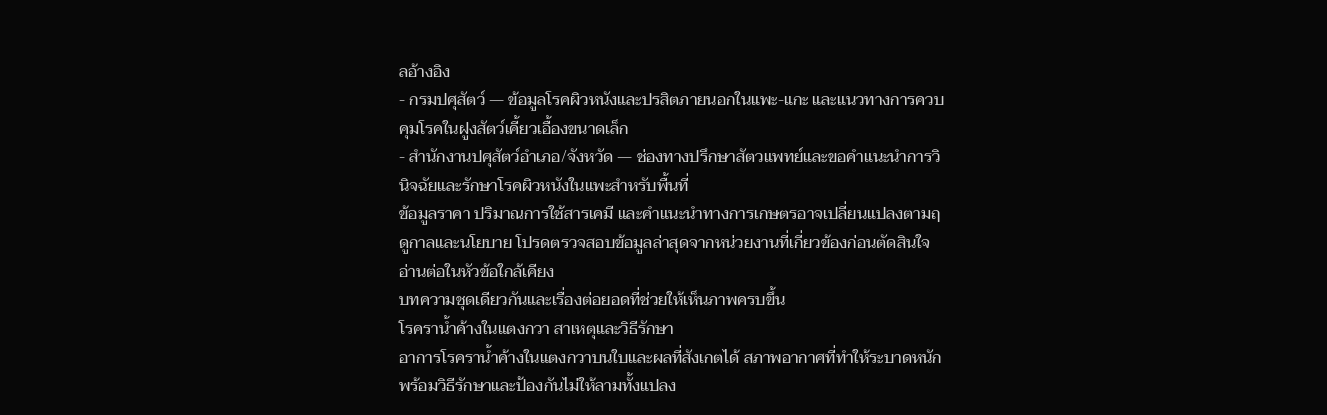ลอ้างอิง
- กรมปศุสัตว์ — ข้อมูลโรคผิวหนังและปรสิตภายนอกในแพะ-แกะ และแนวทางการควบคุมโรคในฝูงสัตว์เคี้ยวเอื้องขนาดเล็ก
- สำนักงานปศุสัตว์อำเภอ/จังหวัด — ช่องทางปรึกษาสัตวแพทย์และขอคำแนะนำการวินิจฉัยและรักษาโรคผิวหนังในแพะสำหรับพื้นที่
ข้อมูลราคา ปริมาณการใช้สารเคมี และคำแนะนำทางการเกษตรอาจเปลี่ยนแปลงตามฤดูกาลและนโยบาย โปรดตรวจสอบข้อมูลล่าสุดจากหน่วยงานที่เกี่ยวข้องก่อนตัดสินใจ
อ่านต่อในหัวข้อใกล้เคียง
บทความชุดเดียวกันและเรื่องต่อยอดที่ช่วยให้เห็นภาพครบขึ้น
โรคราน้ำค้างในแตงกวา สาเหตุและวิธีรักษา
อาการโรคราน้ำค้างในแตงกวาบนใบและผลที่สังเกตได้ สภาพอากาศที่ทำให้ระบาดหนัก พร้อมวิธีรักษาและป้องกันไม่ให้ลามทั้งแปลง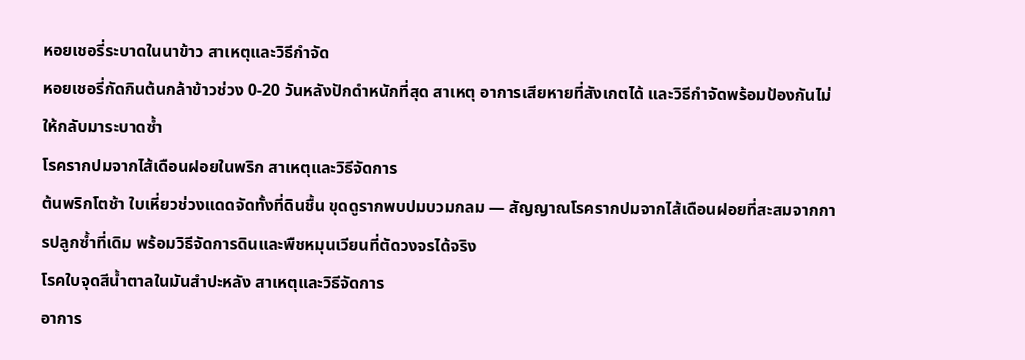หอยเชอรี่ระบาดในนาข้าว สาเหตุและวิธีกำจัด
หอยเชอรี่กัดกินต้นกล้าข้าวช่วง 0-20 วันหลังปักดำหนักที่สุด สาเหตุ อาการเสียหายที่สังเกตได้ และวิธีกำจัดพร้อมป้องกันไม่ให้กลับมาระบาดซ้ำ
โรครากปมจากไส้เดือนฝอยในพริก สาเหตุและวิธีจัดการ
ต้นพริกโตช้า ใบเหี่ยวช่วงแดดจัดทั้งที่ดินชื้น ขุดดูรากพบปมบวมกลม — สัญญาณโรครากปมจากไส้เดือนฝอยที่สะสมจากการปลูกซ้ำที่เดิม พร้อมวิธีจัดการดินและพืชหมุนเวียนที่ตัดวงจรได้จริง
โรคใบจุดสีน้ำตาลในมันสำปะหลัง สาเหตุและวิธีจัดการ
อาการ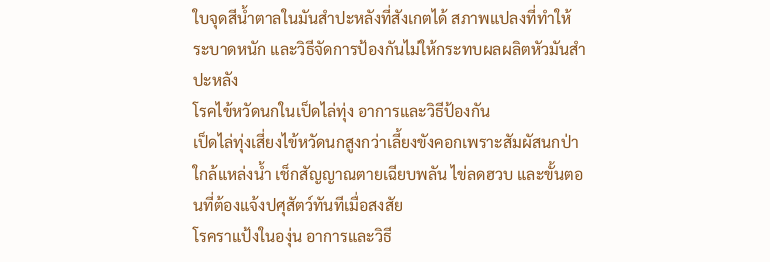ใบจุดสีน้ำตาลในมันสำปะหลังที่สังเกตได้ สภาพแปลงที่ทำให้ระบาดหนัก และวิธีจัดการป้องกันไม่ให้กระทบผลผลิตหัวมันสำปะหลัง
โรคไข้หวัดนกในเป็ดไล่ทุ่ง อาการและวิธีป้องกัน
เป็ดไล่ทุ่งเสี่ยงไข้หวัดนกสูงกว่าเลี้ยงขังคอกเพราะสัมผัสนกป่าใกล้แหล่งน้ำ เช็กสัญญาณตายเฉียบพลัน ไข่ลดฮวบ และขั้นตอนที่ต้องแจ้งปศุสัตว์ทันทีเมื่อสงสัย
โรคราแป้งในองุ่น อาการและวิธี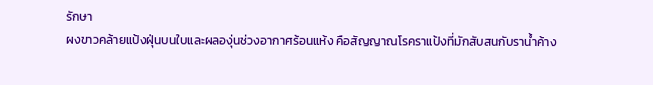รักษา
ผงขาวคล้ายแป้งฝุ่นบนใบและผลองุ่นช่วงอากาศร้อนแห้ง คือสัญญาณโรคราแป้งที่มักสับสนกับราน้ำค้าง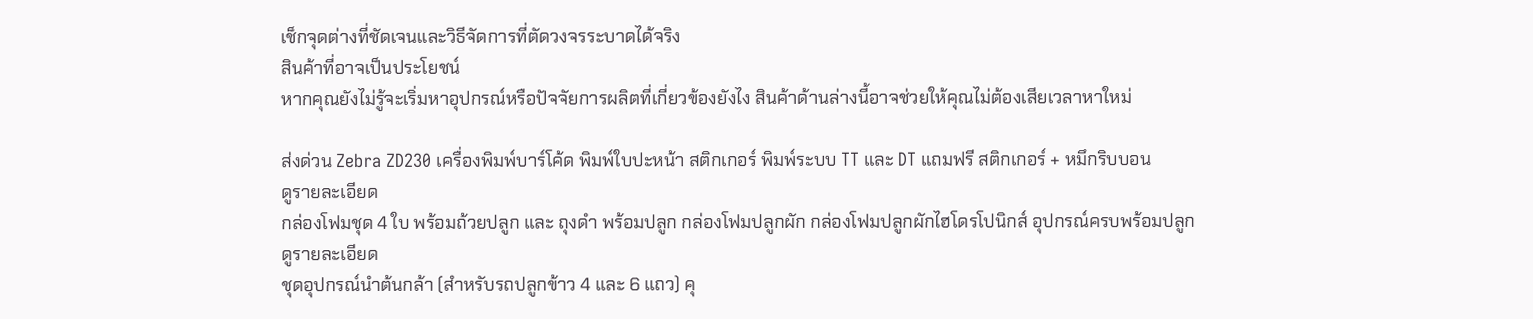เช็กจุดต่างที่ชัดเจนและวิธีจัดการที่ตัดวงจรระบาดได้จริง
สินค้าที่อาจเป็นประโยชน์
หากคุณยังไม่รู้จะเริ่มหาอุปกรณ์หรือปัจจัยการผลิตที่เกี่ยวข้องยังไง สินค้าด้านล่างนี้อาจช่วยให้คุณไม่ต้องเสียเวลาหาใหม่

ส่งด่วน Zebra ZD230 เครื่องพิมพ์บาร์โค้ด พิมพ์ใบปะหน้า สติกเกอร์ พิมพ์ระบบ TT และ DT แถมฟรี สติกเกอร์ + หมึกริบบอน
ดูรายละเอียด
กล่องโฟมชุด 4 ใบ พร้อมถ้วยปลูก และ ถุงดำ พร้อมปลูก กล่องโฟมปลูกผัก กล่องโฟมปลูกผักไฮโดรโปนิกส์ อุปกรณ์ครบพร้อมปลูก
ดูรายละเอียด
ชุดอุปกรณ์นำต้นกล้า (สำหรับรถปลูกข้าว 4 และ 6 แถว) คุ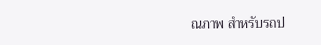ณภาพ สำหรับรถป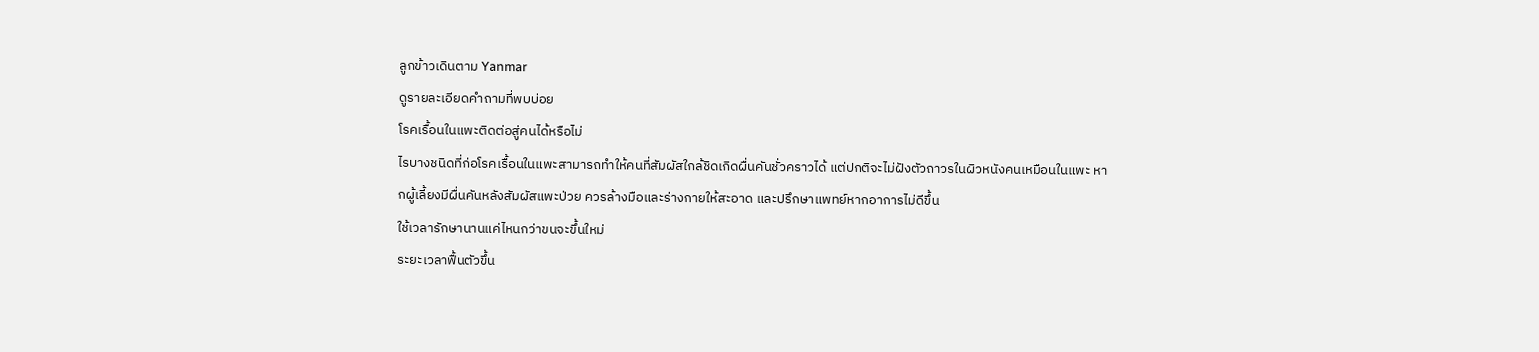ลูกข้าวเดินตาม Yanmar
ดูรายละเอียดคำถามที่พบบ่อย
โรคเรื้อนในแพะติดต่อสู่คนได้หรือไม่
ไรบางชนิดที่ก่อโรคเรื้อนในแพะสามารถทำให้คนที่สัมผัสใกล้ชิดเกิดผื่นคันชั่วคราวได้ แต่ปกติจะไม่ฝังตัวถาวรในผิวหนังคนเหมือนในแพะ หากผู้เลี้ยงมีผื่นคันหลังสัมผัสแพะป่วย ควรล้างมือและร่างกายให้สะอาด และปรึกษาแพทย์หากอาการไม่ดีขึ้น
ใช้เวลารักษานานแค่ไหนกว่าขนจะขึ้นใหม่
ระยะเวลาฟื้นตัวขึ้น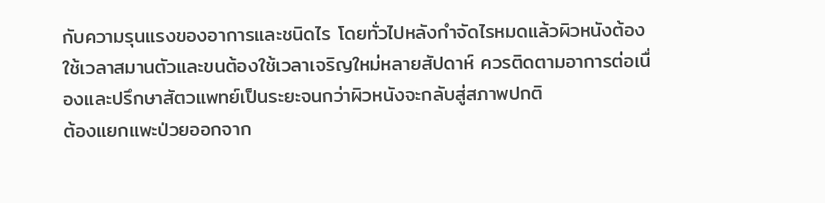กับความรุนแรงของอาการและชนิดไร โดยทั่วไปหลังกำจัดไรหมดแล้วผิวหนังต้องใช้เวลาสมานตัวและขนต้องใช้เวลาเจริญใหม่หลายสัปดาห์ ควรติดตามอาการต่อเนื่องและปรึกษาสัตวแพทย์เป็นระยะจนกว่าผิวหนังจะกลับสู่สภาพปกติ
ต้องแยกแพะป่วยออกจาก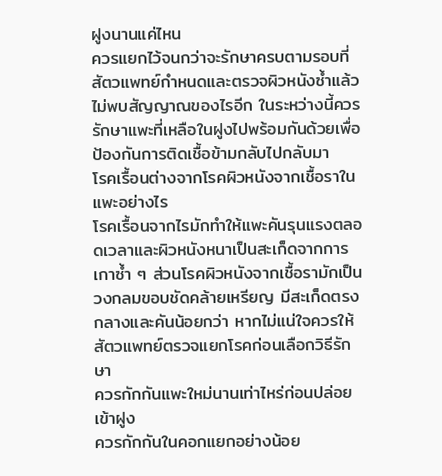ฝูงนานแค่ไหน
ควรแยกไว้จนกว่าจะรักษาครบตามรอบที่สัตวแพทย์กำหนดและตรวจผิวหนังซ้ำแล้วไม่พบสัญญาณของไรอีก ในระหว่างนี้ควรรักษาแพะที่เหลือในฝูงไปพร้อมกันด้วยเพื่อป้องกันการติดเชื้อข้ามกลับไปกลับมา
โรคเรื้อนต่างจากโรคผิวหนังจากเชื้อราในแพะอย่างไร
โรคเรื้อนจากไรมักทำให้แพะคันรุนแรงตลอดเวลาและผิวหนังหนาเป็นสะเก็ดจากการเกาซ้ำ ๆ ส่วนโรคผิวหนังจากเชื้อรามักเป็นวงกลมขอบชัดคล้ายเหรียญ มีสะเก็ดตรงกลางและคันน้อยกว่า หากไม่แน่ใจควรให้สัตวแพทย์ตรวจแยกโรคก่อนเลือกวิธีรักษา
ควรกักกันแพะใหม่นานเท่าไหร่ก่อนปล่อยเข้าฝูง
ควรกักกันในคอกแยกอย่างน้อย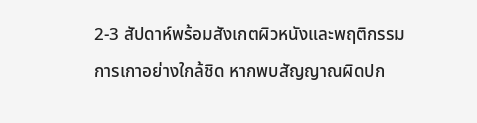2-3 สัปดาห์พร้อมสังเกตผิวหนังและพฤติกรรมการเกาอย่างใกล้ชิด หากพบสัญญาณผิดปก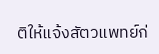ติให้แจ้งสัตวแพทย์ก่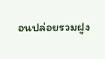อนปล่อยรวมฝูง